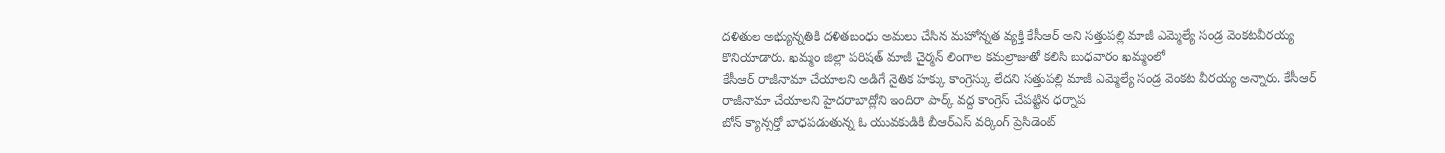దళితుల అభ్యున్నతికి దళితబంధు అమలు చేసిన మహోన్నత వ్యక్తి కేసీఆర్ అని సత్తుపల్లి మాజీ ఎమ్మెల్యే సండ్ర వెంకటవీరయ్య కొనియాడారు. ఖమ్మం జిల్లా పరిషత్ మాజీ చైర్మన్ లింగాల కమల్రాజుతో కలిసి బుధవారం ఖమ్మంలో
కేసీఆర్ రాజీనామా చేయాలని అడిగే నైతిక హక్కు కాంగ్రెస్కు లేదని సత్తుపల్లి మాజీ ఎమ్మెల్యే సండ్ర వెంకట వీరయ్య అన్నారు. కేసీఆర్ రాజీనామా చేయాలని హైదరాబాద్లోని ఇందిరా పార్క్ వద్ద కాంగ్రెస్ చేపట్టిన ధర్నాప
బోన్ క్యాన్సర్తో బాధపడుతున్న ఓ యువకుడికి బీఆర్ఎస్ వర్కింగ్ ప్రెసిడెంట్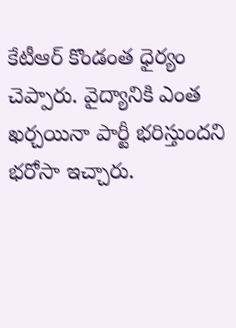కేటీఆర్ కొండంత ధైర్యం చెప్పారు. వైద్యానికి ఎంత ఖర్చయినా పార్టీ భరిస్తుందని భరోసా ఇచ్చారు.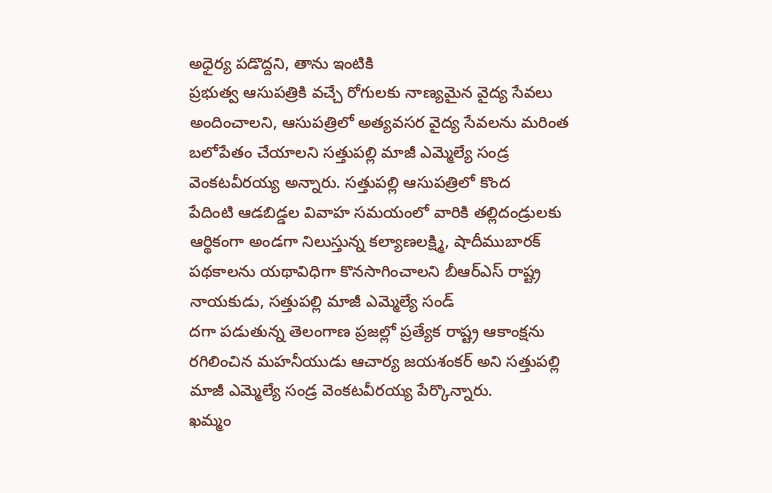అధైర్య పడొద్దని, తాను ఇంటికి
ప్రభుత్వ ఆసుపత్రికి వచ్చే రోగులకు నాణ్యమైన వైద్య సేవలు అందించాలని, ఆసుపత్రిలో అత్యవసర వైద్య సేవలను మరింత బలోపేతం చేయాలని సత్తుపల్లి మాజీ ఎమ్మెల్యే సండ్ర వెంకటవీరయ్య అన్నారు. సత్తుపల్లి ఆసుపత్రిలో కొంద
పేదింటి ఆడబిడ్డల వివాహ సమయంలో వారికి తల్లిదండ్రులకు ఆర్థికంగా అండగా నిలుస్తున్న కల్యాణలక్ష్మి, షాదీముబారక్ పథకాలను యథావిధిగా కొనసాగించాలని బీఆర్ఎస్ రాష్ట్ర నాయకుడు, సత్తుపల్లి మాజీ ఎమ్మెల్యే సండ్
దగా పడుతున్న తెలంగాణ ప్రజల్లో ప్రత్యేక రాష్ట్ర ఆకాంక్షను రగిలించిన మహనీయుడు ఆచార్య జయశంకర్ అని సత్తుపల్లి మాజీ ఎమ్మెల్యే సండ్ర వెంకటవీరయ్య పేర్కొన్నారు.
ఖమ్మం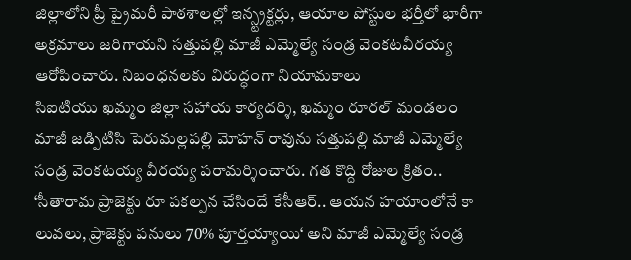జిల్లాలోని ప్రీ ప్రైమరీ పాఠశాలల్లో ఇన్స్ట్రక్టర్లు, ఆయాల పోస్టుల భర్తీలో భారీగా అక్రమాలు జరిగాయని సత్తుపల్లి మాజీ ఎమ్మెల్యే సండ్ర వెంకటవీరయ్య ఆరోపించారు. నిబంధనలకు విరుద్ధంగా నియామకాలు
సిఐటియు ఖమ్మం జిల్లా సహాయ కార్యదర్శి, ఖమ్మం రూరల్ మండలం మాజీ జడ్పిటిసి పెరుమల్లపల్లి మోహన్ రావును సత్తుపల్లి మాజీ ఎమ్మెల్యే సండ్ర వెంకటయ్య వీరయ్య పరామర్శించారు. గత కొద్ది రోజుల క్రితం..
‘సీతారామ ప్రాజెక్టు రూ పకల్పన చేసిందే కేసీఆర్.. ఆయన హయాంలోనే కా లువలు, ప్రాజెక్టు పనులు 70% పూర్తయ్యాయి‘ అని మాజీ ఎమ్మెల్యే సండ్ర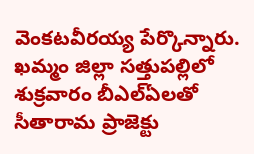వెంకటవీరయ్య పేర్కొన్నారు. ఖమ్మం జిల్లా సత్తుపల్లిలో శుక్రవారం బీఎల్ఏలతో
సీతారామ ప్రాజెక్టు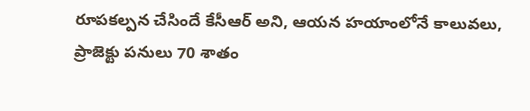రూపకల్పన చేసిందే కేసీఆర్ అని, ఆయన హయాంలోనే కాలువలు, ప్రాజెక్టు పనులు 70 శాతం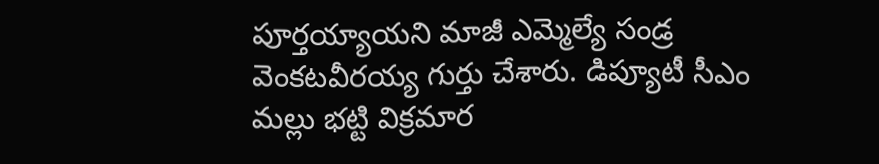పూర్తయ్యాయని మాజీ ఎమ్మెల్యే సండ్ర వెంకటవీరయ్య గుర్తు చేశారు. డిప్యూటీ సీఎం మల్లు భట్టి విక్రమార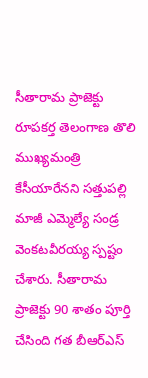సీతారామ ప్రాజెక్టు రూపకర్త తెలంగాణ తొలి ముఖ్యమంత్రి కేసీయారేనని సత్తుపల్లి మాజీ ఎమ్మెల్యే సండ్ర వెంకటవీరయ్య స్పష్టం చేశారు. సీతారామ ప్రాజెక్టు 90 శాతం పూర్తి చేసింది గత బీఆర్ఎస్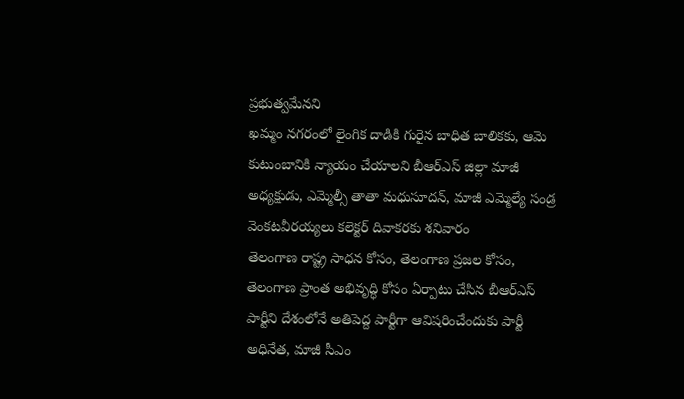ప్రభుత్వమేనని
ఖమ్మం నగరంలో లైంగిక దాడికి గురైన బాధిత బాలికకు, ఆమె కుటుంబానికి న్యాయం చేయాలని బీఆర్ఎస్ జిల్లా మాజీ అధ్యక్షుడు, ఎమ్మెల్సీ తాతా మధుసూదన్, మాజీ ఎమ్మెల్యే సండ్ర వెంకటవీరయ్యలు కలెక్టర్ దివాకరకు శనివారం
తెలంగాణ రాష్ట్ర సాధన కోసం, తెలంగాణ ప్రజల కోసం, తెలంగాణ ప్రాంత అభివృద్ధి కోసం ఏర్పాటు చేసిన బీఆర్ఎస్ పార్టీని దేశంలోనే అతిపెద్ద పార్టీగా ఆవిషరించేందుకు పార్టీ అధినేత, మాజీ సీఎం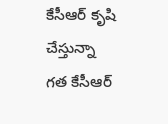కేసీఆర్ కృషి చేస్తున్నా
గత కేసీఆర్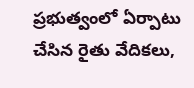ప్రభుత్వంలో ఏర్పాటు చేసిన రైతు వేదికలు,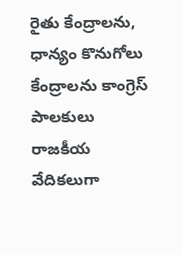రైతు కేంద్రాలను, ధాన్యం కొనుగోలు కేంద్రాలను కాంగ్రెస్ పాలకులు రాజకీయ వేదికలుగా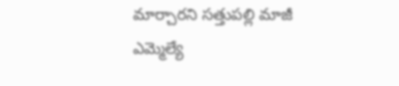మార్చారని సత్తుపల్లి మాజీ ఎమ్మెల్యే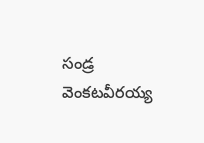సండ్ర వెంకటవీరయ్య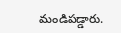మండిపడ్డారు.